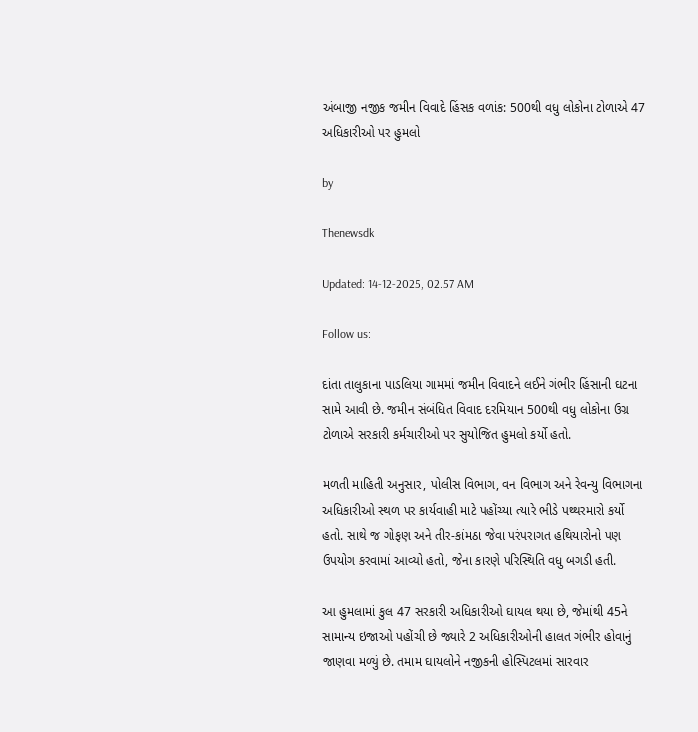અંબાજી નજીક જમીન વિવાદે હિંસક વળાંક: 500થી વધુ લોકોના ટોળાએ 47 અધિકારીઓ પર હુમલો

by

Thenewsdk

Updated: 14-12-2025, 02.57 AM

Follow us:

દાંતા તાલુકાના પાડલિયા ગામમાં જમીન વિવાદને લઈને ગંભીર હિંસાની ઘટના સામે આવી છે. જમીન સંબંધિત વિવાદ દરમિયાન 500થી વધુ લોકોના ઉગ્ર ટોળાએ સરકારી કર્મચારીઓ પર સુયોજિત હુમલો કર્યો હતો.

મળતી માહિતી અનુસાર, પોલીસ વિભાગ, વન વિભાગ અને રેવન્યુ વિભાગના અધિકારીઓ સ્થળ પર કાર્યવાહી માટે પહોંચ્યા ત્યારે ભીડે પથ્થરમારો કર્યો હતો. સાથે જ ગોફણ અને તીર-કાંમઠા જેવા પરંપરાગત હથિયારોનો પણ ઉપયોગ કરવામાં આવ્યો હતો, જેના કારણે પરિસ્થિતિ વધુ બગડી હતી.

આ હુમલામાં કુલ 47 સરકારી અધિકારીઓ ઘાયલ થયા છે, જેમાંથી 45ને સામાન્ય ઇજાઓ પહોંચી છે જ્યારે 2 અધિકારીઓની હાલત ગંભીર હોવાનું જાણવા મળ્યું છે. તમામ ઘાયલોને નજીકની હોસ્પિટલમાં સારવાર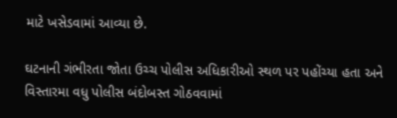માટે ખસેડવામાં આવ્યા છે.

ઘટનાની ગંભીરતા જોતા ઉચ્ચ પોલીસ અધિકારીઓ સ્થળ પર પહોંચ્યા હતા અને વિસ્તારમા વધુ પોલીસ બંદોબસ્ત ગોઠવવામાં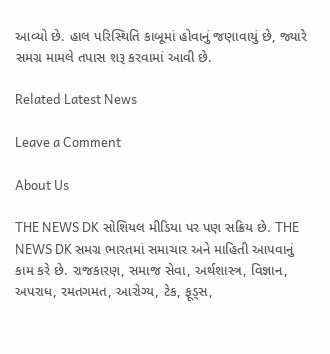આવ્યો છે. હાલ પરિસ્થિતિ કાબૂમાં હોવાનું જણાવાયું છે, જ્યારે સમગ્ર મામલે તપાસ શરૂ કરવામાં આવી છે.

Related Latest News

Leave a Comment

About Us

THE NEWS DK સોશિયલ મીડિયા પર પણ સક્રિય છે. THE NEWS DK સમગ્ર ભારતમાં સમાચાર અને માહિતી આપવાનું કામ કરે છે. રાજકારણ, સમાજ સેવા, અર્થશાસ્ત્ર, વિજ્ઞાન, અપરાધ, રમતગમત, આરોગ્ય, ટેક, ફૂડ્સ,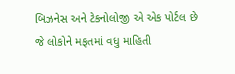બિઝનેસ અને ટેકનોલોજી એ એક પોર્ટલ છે જે લોકોને મફતમાં વધુ માહિતી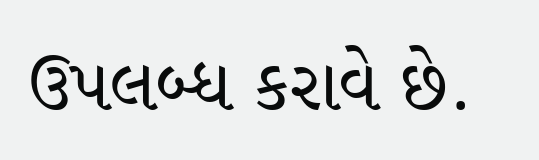ઉપલબ્ધ કરાવે છે.